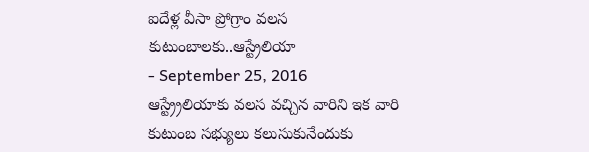ఐదేళ్ల వీసా ప్రోగ్రాం వలస కుటుంబాలకు..ఆస్ట్రేలియా
- September 25, 2016
ఆస్ట్ర్రేలియాకు వలస వచ్చిన వారిని ఇక వారి కుటుంబ సభ్యులు కలుసుకునేందుకు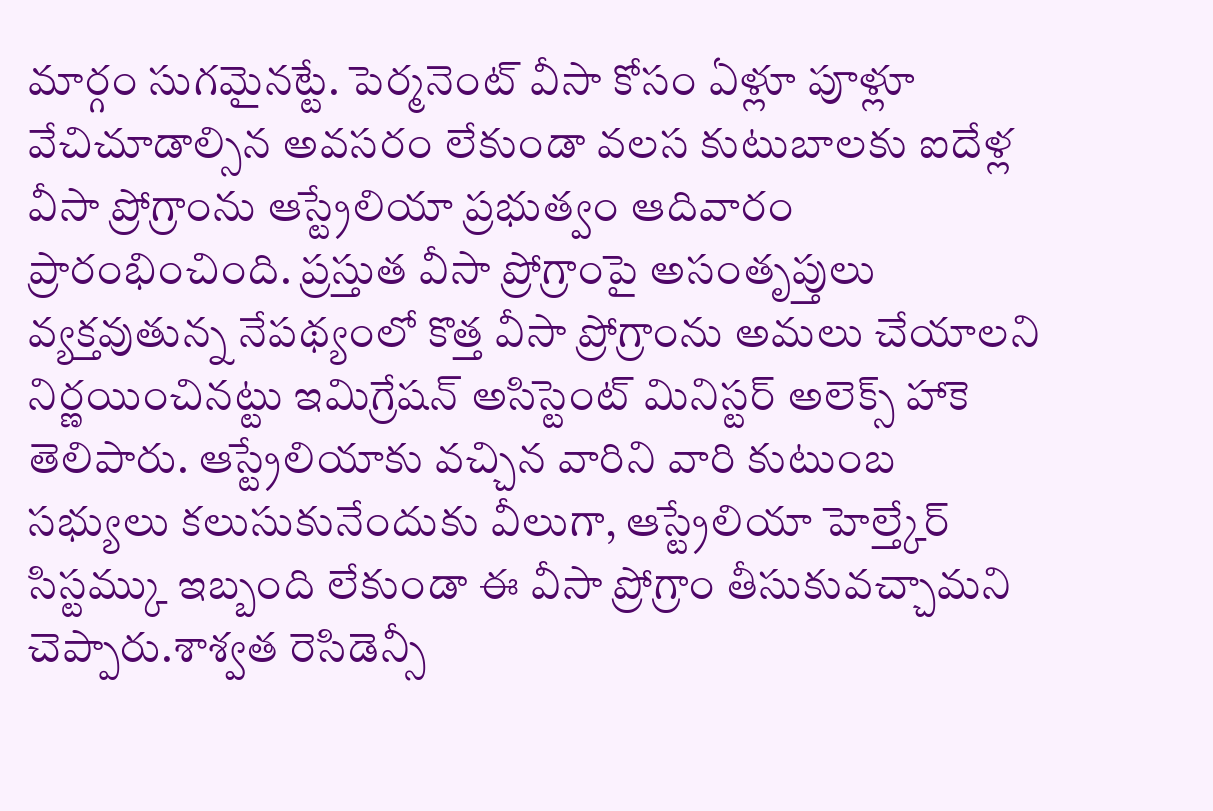మార్గం సుగమైనట్టే. పెర్మనెంట్ వీసా కోసం ఏళ్లూ పూళ్లూ వేచిచూడాల్సిన అవసరం లేకుండా వలస కుటుబాలకు ఐదేళ్ల వీసా ప్రోగ్రాంను ఆస్ట్రేలియా ప్రభుత్వం ఆదివారం ప్రారంభించింది. ప్రస్తుత వీసా ప్రోగ్రాంపై అసంతృప్తులు వ్యక్తవుతున్న నేపథ్యంలో కొత్త వీసా ప్రోగ్రాంను అమలు చేయాలని నిర్ణయించినట్టు ఇమిగ్రేషన్ అసిస్టెంట్ మినిస్టర్ అలెక్స్ హాకె తెలిపారు. ఆస్ట్రేలియాకు వచ్చిన వారిని వారి కుటుంబ సభ్యులు కలుసుకునేందుకు వీలుగా, ఆస్ట్రేలియా హెల్త్కేర్ సిస్టమ్కు ఇబ్బంది లేకుండా ఈ వీసా ప్రోగ్రాం తీసుకువచ్చామని చెప్పారు.శాశ్వత రెసిడెన్సీ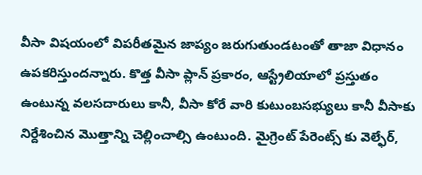వీసా విషయంలో విపరీతమైన జాప్యం జరుగుతుండటంతో తాజా విధానం ఉపకరిస్తుందన్నారు. కొత్త వీసా ప్లాన్ ప్రకారం, ఆస్ట్రేలియాలో ప్రస్తుతం ఉంటున్న వలసదారులు కానీ, వీసా కోరే వారి కుటుంబసభ్యులు కానీ వీసాకు నిర్దేశించిన మొత్తాన్ని చెల్లించాల్సి ఉంటుంది. మైగ్రెంట్ పేరెంట్స్ కు వెల్ఫేర్,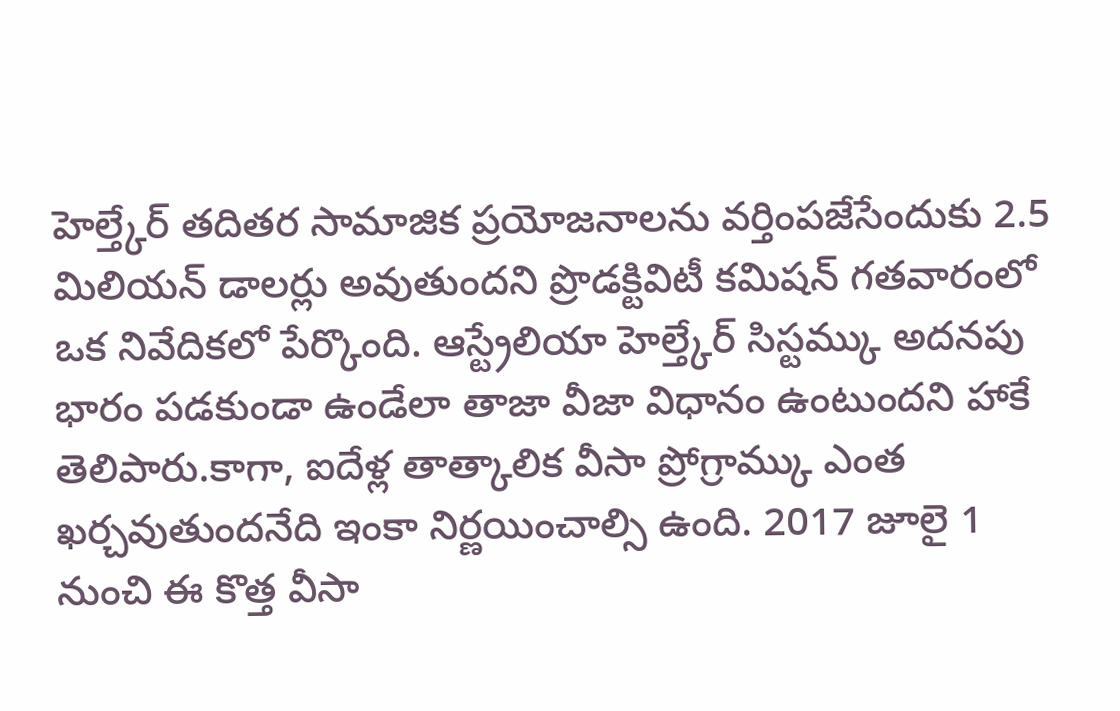హెల్త్కేర్ తదితర సామాజిక ప్రయోజనాలను వర్తింపజేసేందుకు 2.5 మిలియన్ డాలర్లు అవుతుందని ప్రొడక్టివిటీ కమిషన్ గతవారంలో ఒక నివేదికలో పేర్కొంది. ఆస్ట్రేలియా హెల్త్కేర్ సిస్టమ్కు అదనపు భారం పడకుండా ఉండేలా తాజా వీజా విధానం ఉంటుందని హాకే తెలిపారు.కాగా, ఐదేళ్ల తాత్కాలిక వీసా ప్రోగ్రామ్కు ఎంత ఖర్చవుతుందనేది ఇంకా నిర్ణయించాల్సి ఉంది. 2017 జూలై 1 నుంచి ఈ కొత్త వీసా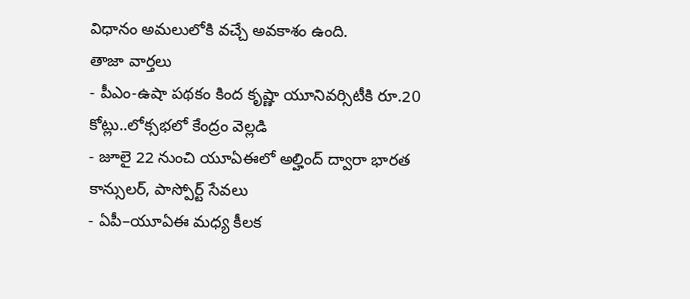విధానం అమలులోకి వచ్చే అవకాశం ఉంది.
తాజా వార్తలు
- పీఎం-ఉషా పథకం కింద కృష్ణా యూనివర్సిటీకి రూ.20 కోట్లు..లోక్సభలో కేంద్రం వెల్లడి
- జూలై 22 నుంచి యూఏఈలో అల్హింద్ ద్వారా భారత కాన్సులర్, పాస్పోర్ట్ సేవలు
- ఏపీ–యూఏఈ మధ్య కీలక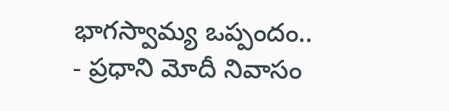భాగస్వామ్య ఒప్పందం..
- ప్రధాని మోదీ నివాసం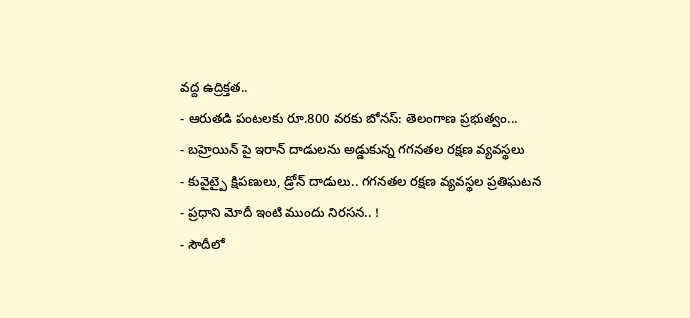వద్ద ఉద్రిక్తత..
- ఆరుతడి పంటలకు రూ.800 వరకు బోనస్: తెలంగాణ ప్రభుత్వం...
- బహ్రెయిన్ పై ఇరాన్ దాడులను అడ్డుకున్న గగనతల రక్షణ వ్యవస్థలు
- కువైట్పై క్షిపణులు, డ్రోన్ దాడులు.. గగనతల రక్షణ వ్యవస్థల ప్రతిఘటన
- ప్రధాని మోదీ ఇంటి ముందు నిరసన.. !
- సౌదీలో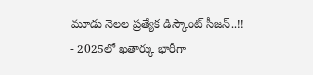మూడు నెలల ప్రత్యేక డిస్కౌంట్ సీజన్..!!
- 2025లో ఖతార్కు భారీగా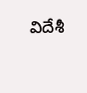విదేశీ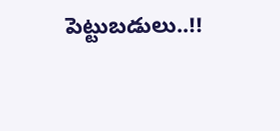పెట్టుబడులు..!!